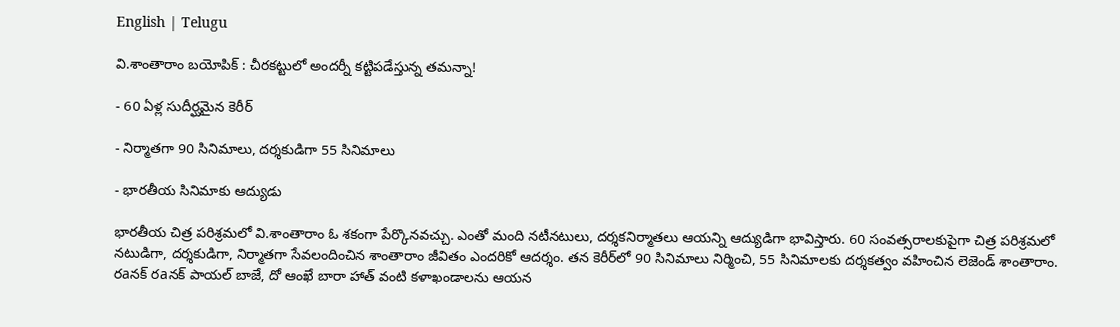English | Telugu

వి.శాంతారాం బయోపిక్‌ : చీరకట్టులో అందర్నీ కట్టిపడేస్తున్న తమన్నా!

- 60 ఏళ్ల సుదీర్ఘమైన కెరీర్

- నిర్మాతగా 90 సినిమాలు, దర్శకుడిగా 55 సినిమాలు

- భారతీయ సినిమాకు ఆద్యుడు

భారతీయ చిత్ర పరిశ్రమలో వి.శాంతారాం ఓ శకంగా పేర్కొనవచ్చు. ఎంతో మంది నటీనటులు, దర్శకనిర్మాతలు ఆయన్ని ఆద్యుడిగా భావిస్తారు. 60 సంవత్సరాలకుపైగా చిత్ర పరిశ్రమలో నటుడిగా, దర్శకుడిగా, నిర్మాతగా సేవలందించిన శాంతారాం జీవితం ఎందరికో ఆదర్శం. తన కెరీర్‌లో 90 సినిమాలు నిర్మించి, 55 సినిమాలకు దర్శకత్వం వహించిన లెజెండ్‌ శాంతారాం. రaనక్‌ రaనక్‌ పాయల్‌ బాజే, దో ఆంఖే బారా హాత్‌ వంటి కళాఖండాలను ఆయన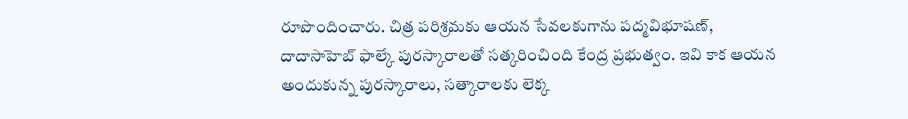రూపొందించారు. చిత్ర పరిశ్రమకు ఆయన సేవలకుగాను పద్మవిభూషణ్‌, దాదాసాహెబ్‌ ఫాల్కే పురస్కారాలతో సత్కరించింది కేంద్ర ప్రభుత్వం. ఇవి కాక ఆయన అందుకున్న పురస్కారాలు, సత్కారాలకు లెక్క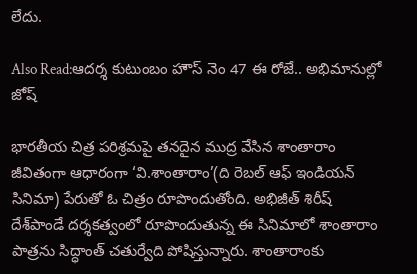లేదు.

Also Read:ఆదర్శ కుటుంబం హౌస్ నెం 47 ఈ రోజే.. అభిమానుల్లో జోష్

భారతీయ చిత్ర పరిశ్రమపై తనదైన ముద్ర వేసిన శాంతారాం జీవితంగా ఆధారంగా ‘వి.శాంతారాం’(ది రెబల్‌ ఆఫ్‌ ఇండియన్‌ సినిమా) పేరుతో ఓ చిత్రం రూపొందుతోంది. అభిజీత్‌ శిరీష్‌ దేశ్‌పాండే దర్శకత్వంలో రూపొందుతున్న ఈ సినిమాలో శాంతారాం పాత్రను సిద్ధాంత్‌ చతుర్వేది పోషిస్తున్నారు. శాంతారాంకు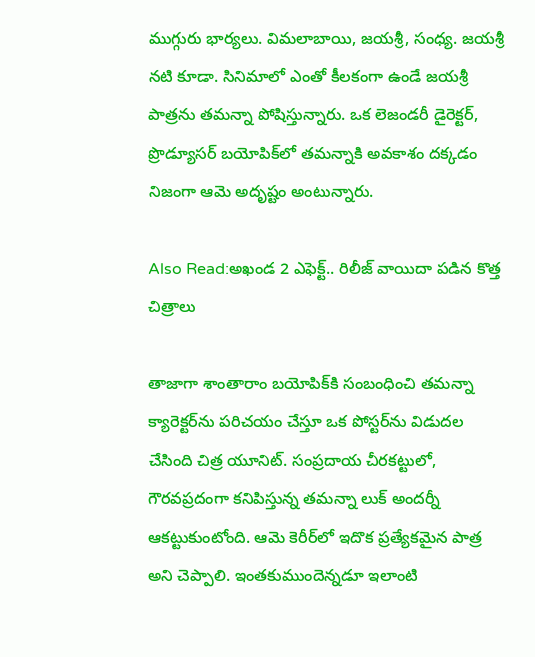ముగ్గురు భార్యలు. విమలాబాయి, జయశ్రీ, సంధ్య. జయశ్రీ నటి కూడా. సినిమాలో ఎంతో కీలకంగా ఉండే జయశ్రీ పాత్రను తమన్నా పోషిస్తున్నారు. ఒక లెజండరీ డైరెక్టర్‌, ప్రొడ్యూసర్‌ బయోపిక్‌లో తమన్నాకి అవకాశం దక్కడం నిజంగా ఆమె అదృష్టం అంటున్నారు.

Also Read:అఖండ 2 ఎఫెక్ట్.. రిలీజ్ వాయిదా పడిన కొత్త చిత్రాలు

తాజాగా శాంతారాం బయోపిక్‌కి సంబంధించి తమన్నా క్యారెక్టర్‌ను పరిచయం చేస్తూ ఒక పోస్టర్‌ను విడుదల చేసింది చిత్ర యూనిట్‌. సంప్రదాయ చీరకట్టులో, గౌరవప్రదంగా కనిపిస్తున్న తమన్నా లుక్‌ అందర్నీ ఆకట్టుకుంటోంది. ఆమె కెరీర్‌లో ఇదొక ప్రత్యేకమైన పాత్ర అని చెప్పాలి. ఇంతకుముందెన్నడూ ఇలాంటి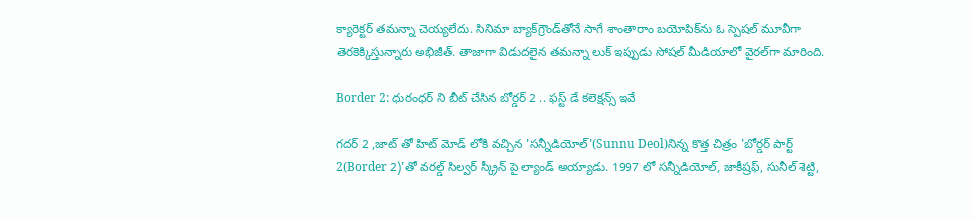క్యారెక్టర్‌ తమన్నా చెయ్యలేదు. సినిమా బ్యాక్‌గ్రౌండ్‌తోనే సాగే శాంతారాం బయోపిక్‌ను ఓ స్పెషల్‌ మూవీగా తెరకెక్కిస్తున్నారు అభిజీత్‌. తాజాగా విడుదలైన తమన్నా లుక్‌ ఇప్పుడు సోషల్‌ మీడియాలో వైరల్‌గా మారింది.

Border 2: ధురంధర్ ని బీట్ చేసిన బోర్డర్ 2 .. ఫస్ట్ డే కలెక్షన్స్ ఇవే

గదర్ 2 ,జాట్ తో హిట్ మోడ్ లోకి వచ్చిన 'సన్నీడియోల్'(Sunnu Deol)నిన్న కొత్త చిత్రం 'బోర్డర్ పార్ట్ 2(Border 2)'తో వరల్డ్ సిల్వర్ స్క్రీన్ పై ల్యాండ్ అయ్యాడు. 1997 లో సన్నీడియోల్, జాకీష్రఫ్, సునీల్ శెట్టి,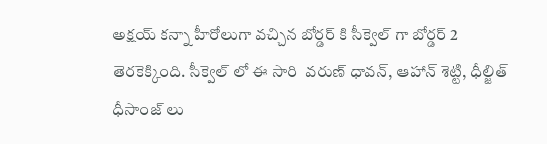అక్షయ్ కన్నా హీరోలుగా వచ్చిన బోర్డర్ కి సీక్వెల్ గా బోర్డర్ 2 తెరకెక్కింది. సీక్వెల్ లో ఈ సారి  వరుణ్ ధావన్, ఆహాన్ శెట్టి, ధీల్జిత్ ధీసాంజ్ లు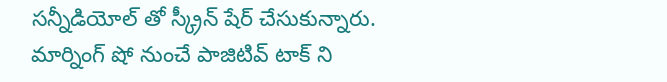సన్నీడియోల్ తో స్క్రీన్ షేర్ చేసుకున్నారు.  మార్నింగ్ షో నుంచే పాజిటివ్ టాక్ ని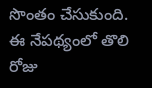సొంతం చేసుకుంది. ఈ నేపథ్యంలో తొలి రోజు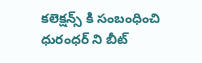కలెక్షన్స్ కి సంబంధించి ధురంధర్ ని బీట్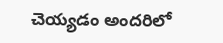చెయ్యడం అందరిలో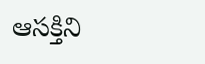ఆసక్తిని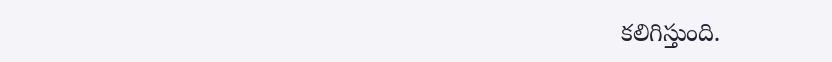కలిగిస్తుంది.